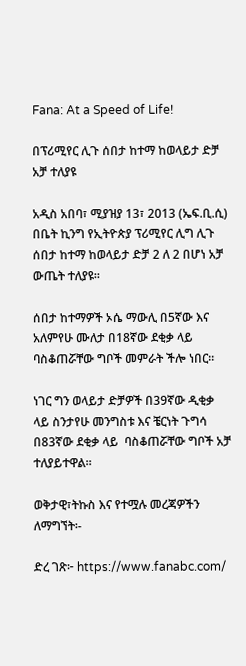Fana: At a Speed of Life!

በፕሪሚየር ሊጉ ሰበታ ከተማ ከወላይታ ድቻ አቻ ተለያዩ

አዲስ አበባ፣ ሚያዝያ 13፣ 2013 (ኤፍ.ቢ.ሲ) በቤት ኪንግ የኢትዮጵያ ፕሪሚየር ሊግ ሊጉ ሰበታ ከተማ ከወላይታ ድቻ 2 ለ 2 በሆነ አቻ ውጤት ተለያዩ።

ሰበታ ከተማዎች ኦሴ ማውሊ በ5ኛው እና አለምየሁ ሙለታ በ18ኛው ደቂቃ ላይ ባስቆጠሯቸው ግቦች መምራት ችሎ ነበር።

ነገር ግን ወላይታ ድቻዎች በ39ኛው ዲቂቃ ላይ ስንታየሁ መንግስቱ እና ቼርነት ጉግሳ በ83ኛው ደቂቃ ላይ  ባስቆጠሯቸው ግቦች አቻ ተለያይተዋል።

ወቅታዊ፣ትኩስ እና የተሟሉ መረጃዎችን ለማግኘት፡-

ድረ ገጽ፦ https://www.fanabc.com/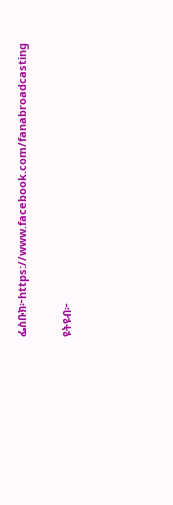ፌስቡክ፦https://www.facebook.com/fanabroadcasting

ዩትዩብ፦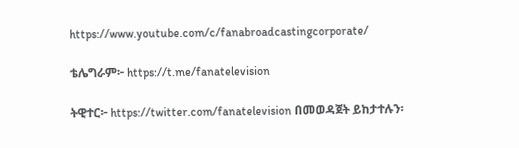https://www.youtube.com/c/fanabroadcastingcorporate/

ቴሌግራም፦ https://t.me/fanatelevision

ትዊተር፦ https://twitter.com/fanatelevision በመወዳጀት ይከታተሉን፡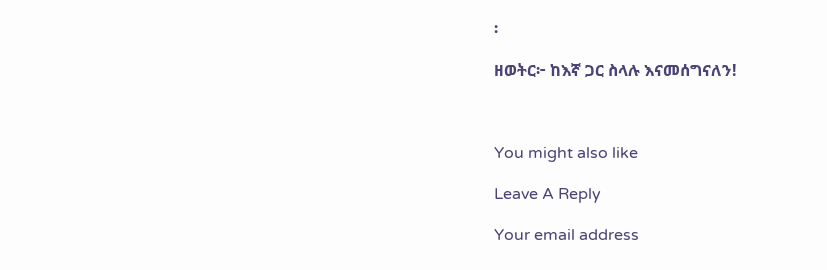፡

ዘወትር፦ ከእኛ ጋር ስላሉ እናመሰግናለን!



You might also like

Leave A Reply

Your email address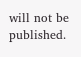will not be published.